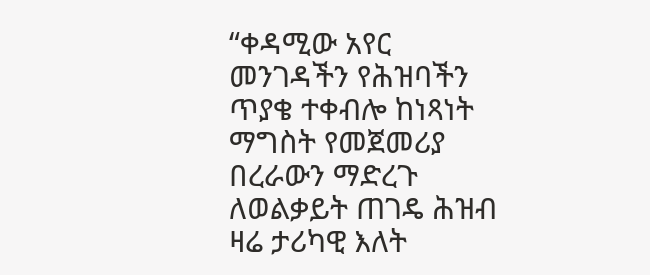“ቀዳሚው አየር መንገዳችን የሕዝባችን ጥያቄ ተቀብሎ ከነጻነት ማግስት የመጀመሪያ በረራውን ማድረጉ ለወልቃይት ጠገዴ ሕዝብ ዛሬ ታሪካዊ እለት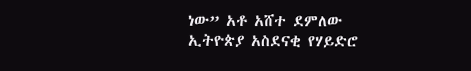ነው” አቶ አሸተ ደምለው
ኢትዮጵያ አስደናቂ የሃይድሮ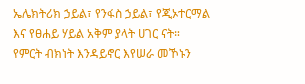ኤሌክትሪክ ኃይል፣ የንፋስ ኃይል፣ የጂኦተርማል እና የፀሐይ ሃይል አቅም ያላት ሀገር ናት።
የምርት ብክነት እንዳይኖር እየሠራ መኾኑን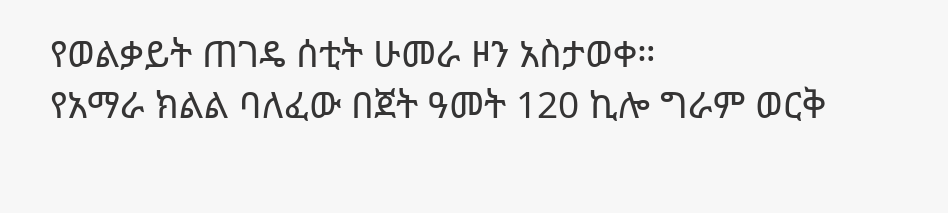የወልቃይት ጠገዴ ሰቲት ሁመራ ዞን አስታወቀ።
የአማራ ክልል ባለፈው በጀት ዓመት 120 ኪሎ ግራም ወርቅ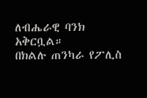ለብሔራዊ ባንክ አቅርቧል።
በክልሉ ጠንካራ የፖሊስ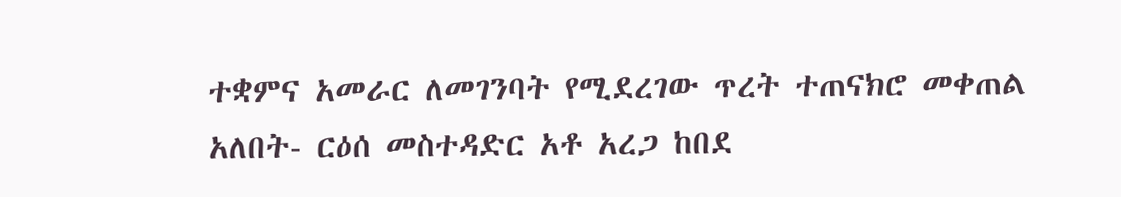ተቋምና አመራር ለመገንባት የሚደረገው ጥረት ተጠናክሮ መቀጠል አለበት- ርዕሰ መስተዳድር አቶ አረጋ ከበደ